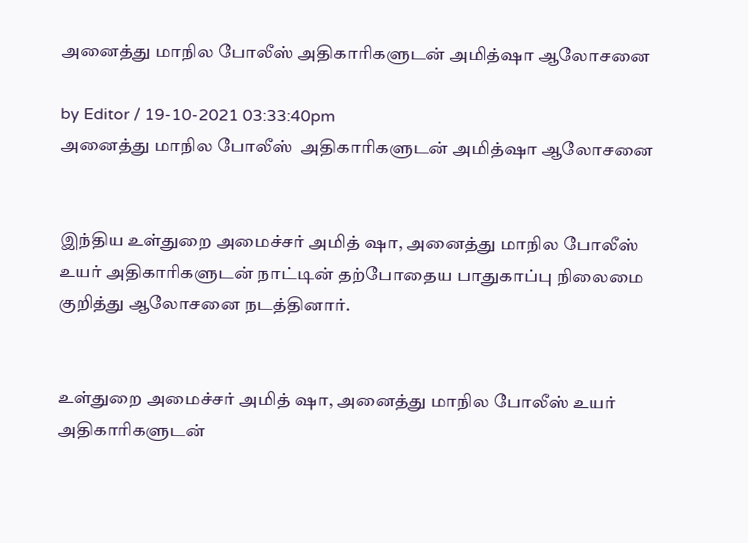அனைத்து மாநில போலீஸ் அதிகாரிகளுடன் அமித்ஷா ஆலோசனை

by Editor / 19-10-2021 03:33:40pm
அனைத்து மாநில போலீஸ்  அதிகாரிகளுடன் அமித்ஷா ஆலோசனை


இந்திய உள்துறை அமைச்சர் அமித் ஷா, அனைத்து மாநில போலீஸ் உயர் அதிகாரிகளுடன் நாட்டின் தற்போதைய பாதுகாப்பு நிலைமை குறித்து ஆலோசனை நடத்தினார்.


உள்துறை அமைச்சர் அமித் ஷா, அனைத்து மாநில போலீஸ் உயர் அதிகாரிகளுடன்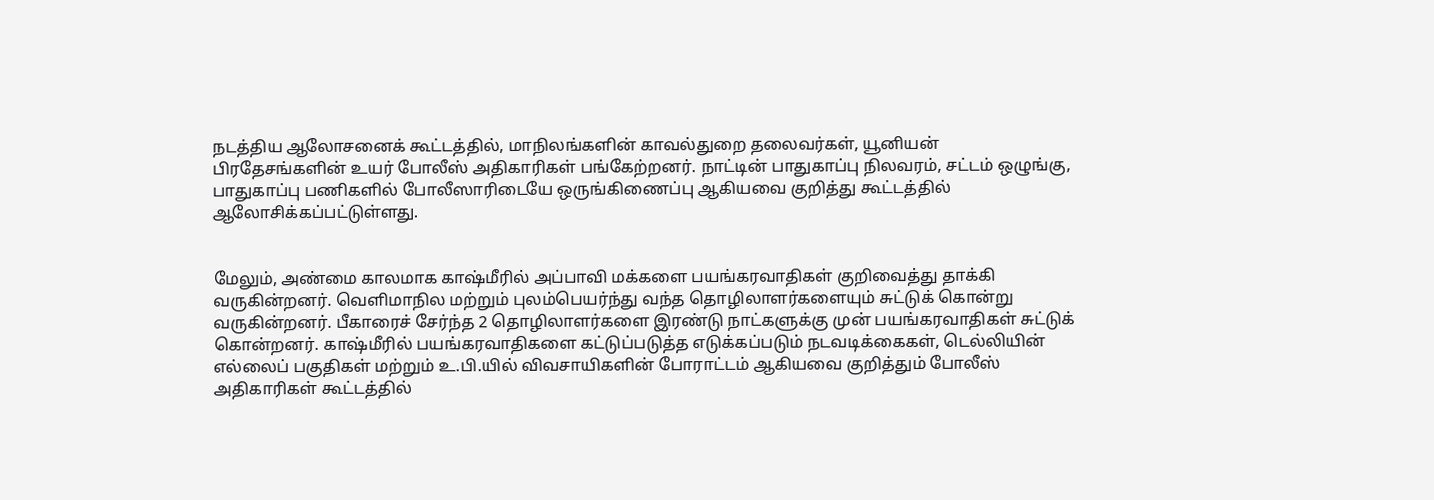நடத்திய ஆலோசனைக் கூட்டத்தில், மாநிலங்களின் காவல்துறை தலைவர்கள், யூனியன் பிரதேசங்களின் உயர் போலீஸ் அதிகாரிகள் பங்கேற்றனர். நாட்டின் பாதுகாப்பு நிலவரம், சட்டம் ஒழுங்கு, பாதுகாப்பு பணிகளில் போலீஸாரிடையே ஒருங்கிணைப்பு ஆகியவை குறித்து கூட்டத்தில் ஆலோசிக்கப்பட்டுள்ளது.


மேலும், அண்மை காலமாக காஷ்மீரில் அப்பாவி மக்களை பயங்கரவாதிகள் குறிவைத்து தாக்கி வருகின்றனர். வெளிமாநில மற்றும் புலம்பெயர்ந்து வந்த தொழிலாளர்களையும் சுட்டுக் கொன்று வருகின்றனர். பீகாரைச் சேர்ந்த 2 தொழிலாளர்களை இரண்டு நாட்களுக்கு முன் பயங்கரவாதிகள் சுட்டுக் கொன்றனர். காஷ்மீரில் பயங்கரவாதிகளை கட்டுப்படுத்த எடுக்கப்படும் நடவடிக்கைகள், டெல்லியின் எல்லைப் பகுதிகள் மற்றும் உ.பி.யில் விவசாயிகளின் போராட்டம் ஆகியவை குறித்தும் போலீஸ் அதிகாரிகள் கூட்டத்தில்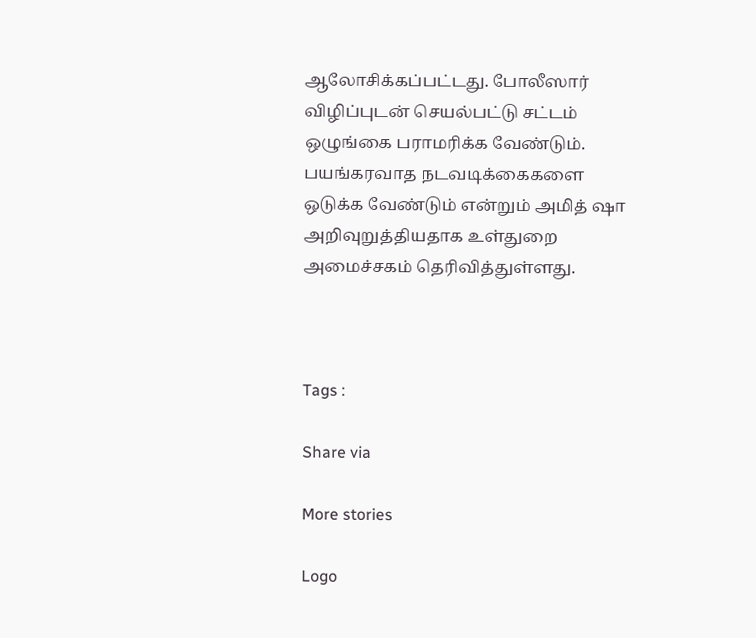ஆலோசிக்கப்பட்டது. போலீஸார் விழிப்புடன் செயல்பட்டு சட்டம் ஒழுங்கை பராமரிக்க வேண்டும். பயங்கரவாத நடவடிக்கைகளை ஒடுக்க வேண்டும் என்றும் அமித் ஷா அறிவுறுத்தியதாக உள்துறை அமைச்சகம் தெரிவித்துள்ளது.



Tags :

Share via

More stories

Logo